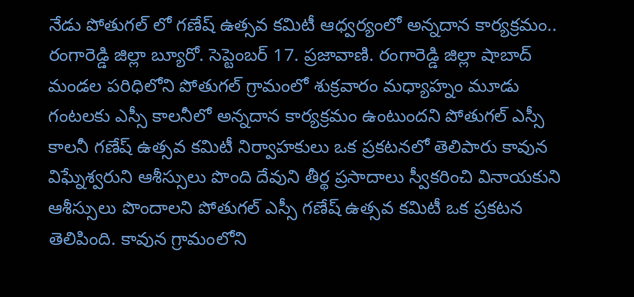నేడు పోతుగల్ లో గణేష్ ఉత్సవ కమిటీ ఆధ్వర్యంలో అన్నదాన కార్యక్రమం..
రంగారెడ్డి జిల్లా బ్యూరో. సెప్టెంబర్ 17. ప్రజావాణి. రంగారెడ్డి జిల్లా షాబాద్ మండల పరిధిలోని పోతుగల్ గ్రామంలో శుక్రవారం మధ్యాహ్నం మూడు గంటలకు ఎస్సీ కాలనీలో అన్నదాన కార్యక్రమం ఉంటుందని పోతుగల్ ఎస్సీ కాలనీ గణేష్ ఉత్సవ కమిటీ నిర్వాహకులు ఒక ప్రకటనలో తెలిపారు కావున విఘ్నేశ్వరుని ఆశీస్సులు పొంది దేవుని తీర్థ ప్రసాదాలు స్వీకరించి వినాయకుని ఆశీస్సులు పొందాలని పోతుగల్ ఎస్సీ గణేష్ ఉత్సవ కమిటీ ఒక ప్రకటన తెలిపింది. కావున గ్రామంలోని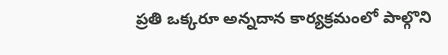ప్రతి ఒక్కరూ అన్నదాన కార్యక్రమంలో పాల్గొని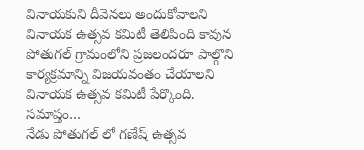వినాయకుని దీవెనలు అందుకోవాలని వినాయక ఉత్సవ కమిటీ తెలిపింది కావున పోతుగల్ గ్రామంలోని ప్రజలందరూ పాల్గొని కార్యక్రమాన్ని విజయవంతం చేయాలని వినాయక ఉత్సవ కమిటీ పేర్కొంది.
సమాప్తం…
నేడు పోతుగల్ లో గణేష్ ఉత్సవ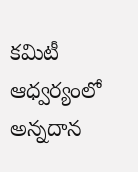కమిటీ ఆధ్వర్యంలో అన్నదాన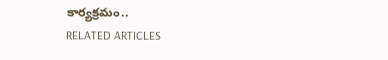కార్యక్రమం..
RELATED ARTICLES